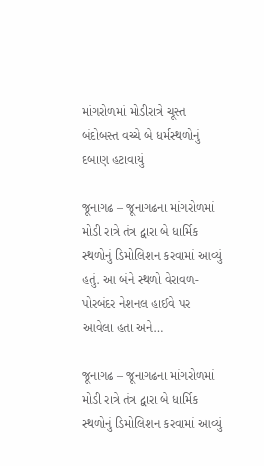માંગરોળમાં મોડીરાત્રે ચૂસ્ત બંદોબસ્ત વચ્ચે બે ધર્મસ્થળોનું દબાણ હટાવાયું

જૂનાગઢ – જૂનાગઢના માંગરોળમાં મોડી રાત્રે તંત્ર દ્વારા બે ધાર્મિક સ્થળોનું ડિમોલિશન કરવામાં આવ્યું હતું. આ બંને સ્થળો વેરાવળ-પોરબંદર નેશનલ હાઈવે પર આવેલા હતા અને…

જૂનાગઢ – જૂનાગઢના માંગરોળમાં મોડી રાત્રે તંત્ર દ્વારા બે ધાર્મિક સ્થળોનું ડિમોલિશન કરવામાં આવ્યું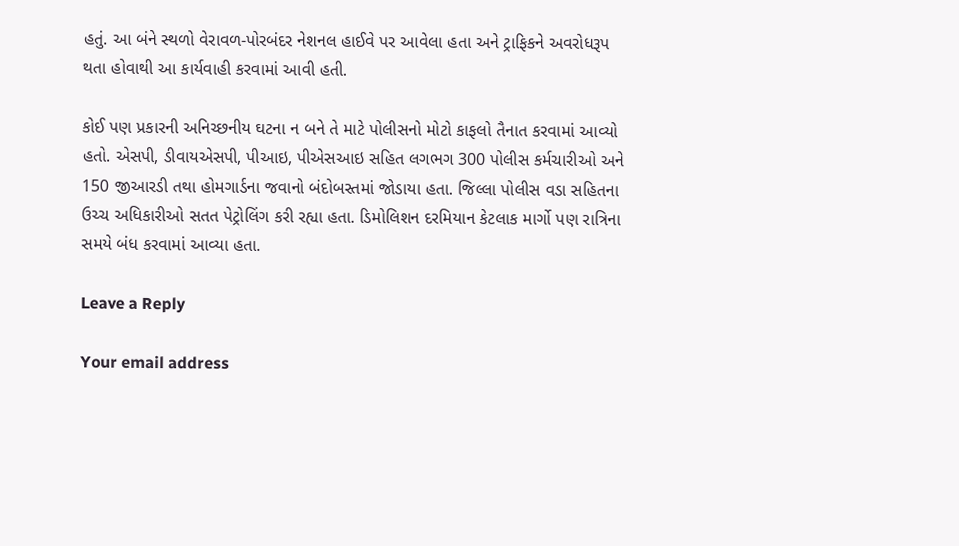હતું. આ બંને સ્થળો વેરાવળ-પોરબંદર નેશનલ હાઈવે પર આવેલા હતા અને ટ્રાફિકને અવરોધરૂપ થતા હોવાથી આ કાર્યવાહી કરવામાં આવી હતી.

કોઈ પણ પ્રકારની અનિચ્છનીય ઘટના ન બને તે માટે પોલીસનો મોટો કાફલો તૈનાત કરવામાં આવ્યો હતો. એસપી, ડીવાયએસપી, પીઆઇ, પીએસઆઇ સહિત લગભગ 300 પોલીસ કર્મચારીઓ અને 150 જીઆરડી તથા હોમગાર્ડના જવાનો બંદોબસ્તમાં જોડાયા હતા. જિલ્લા પોલીસ વડા સહિતના ઉચ્ચ અધિકારીઓ સતત પેટ્રોલિંગ કરી રહ્યા હતા. ડિમોલિશન દરમિયાન કેટલાક માર્ગો પણ રાત્રિના સમયે બંધ કરવામાં આવ્યા હતા.

Leave a Reply

Your email address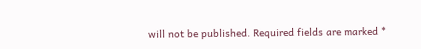will not be published. Required fields are marked *